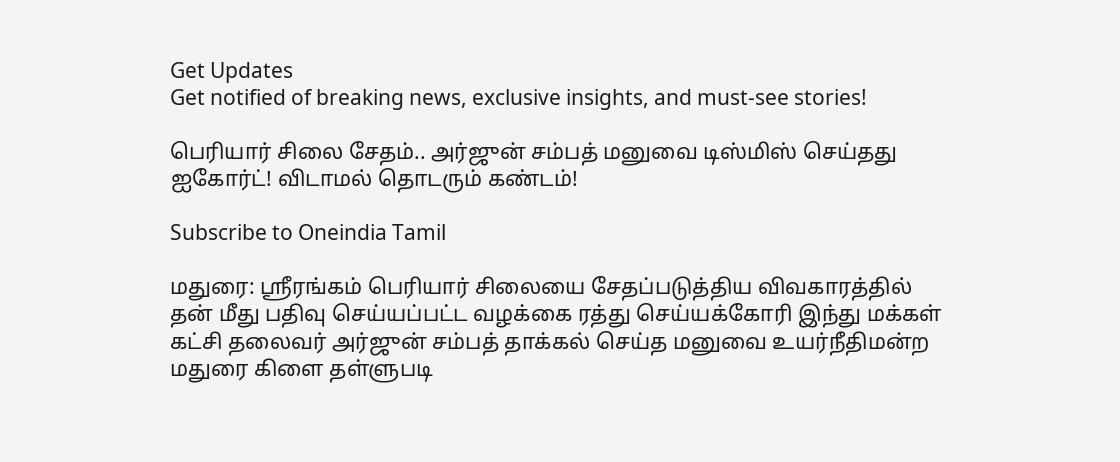Get Updates
Get notified of breaking news, exclusive insights, and must-see stories!

பெரியார் சிலை சேதம்.. அர்ஜுன் சம்பத் மனுவை டிஸ்மிஸ் செய்தது ஐகோர்ட்! விடாமல் தொடரும் கண்டம்!

Subscribe to Oneindia Tamil

மதுரை: ஸ்ரீரங்கம் பெரியார் சிலையை சேதப்படுத்திய விவகாரத்தில் தன் மீது பதிவு செய்யப்பட்ட வழக்கை ரத்து செய்யக்கோரி இந்து மக்கள் கட்சி தலைவர் அர்ஜுன் சம்பத் தாக்கல் செய்த மனுவை உயர்நீதிமன்ற மதுரை கிளை தள்ளுபடி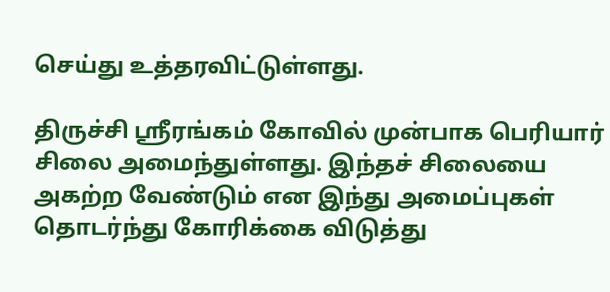செய்து உத்தரவிட்டுள்ளது.

திருச்சி ஸ்ரீரங்கம் கோவில் முன்பாக பெரியார் சிலை அமைந்துள்ளது. இந்தச் சிலையை அகற்ற வேண்டும் என இந்து அமைப்புகள் தொடர்ந்து கோரிக்கை விடுத்து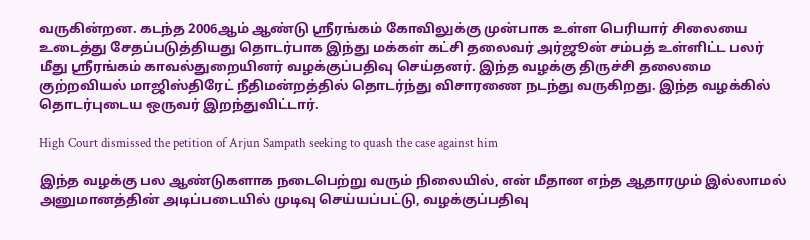வருகின்றன. கடந்த 2006ஆம் ஆண்டு ஸ்ரீரங்கம் கோவிலுக்கு முன்பாக உள்ள பெரியார் சிலையை உடைத்து சேதப்படுத்தியது தொடர்பாக இந்து மக்கள் கட்சி தலைவர் அர்ஜூன் சம்பத் உள்ளிட்ட பலர் மீது ஸ்ரீரங்கம் காவல்துறையினர் வழக்குப்பதிவு செய்தனர். இந்த வழக்கு திருச்சி தலைமை குற்றவியல் மாஜிஸ்திரேட் நீதிமன்றத்தில் தொடர்ந்து விசாரணை நடந்து வருகிறது. இந்த வழக்கில் தொடர்புடைய ஒருவர் இறந்துவிட்டார்.

High Court dismissed the petition of Arjun Sampath seeking to quash the case against him

இந்த வழக்கு பல ஆண்டுகளாக நடைபெற்று வரும் நிலையில், என் மீதான எந்த ஆதாரமும் இல்லாமல் அனுமானத்தின் அடிப்படையில் முடிவு செய்யப்பட்டு, வழக்குப்பதிவு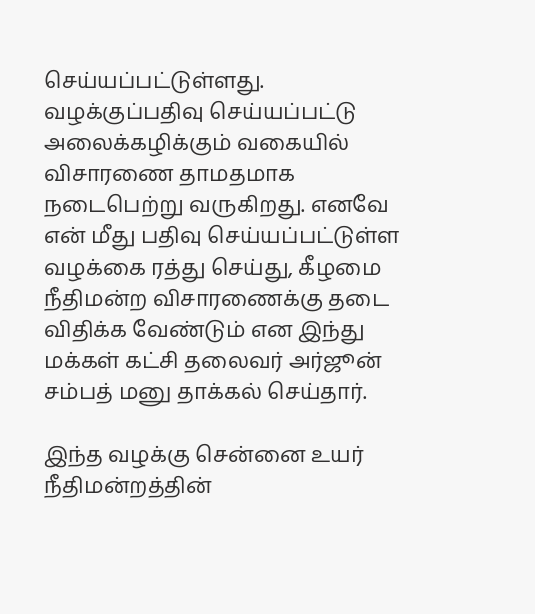செய்யப்பட்டுள்ளது. வழக்குப்பதிவு செய்யப்பட்டு அலைக்கழிக்கும் வகையில் விசாரணை தாமதமாக நடைபெற்று வருகிறது. எனவே என் மீது பதிவு செய்யப்பட்டுள்ள வழக்கை ரத்து செய்து, கீழமை நீதிமன்ற விசாரணைக்கு தடை விதிக்க வேண்டும் என இந்து மக்கள் கட்சி தலைவர் அர்ஜூன் சம்பத் மனு தாக்கல் செய்தார்.

இந்த வழக்கு சென்னை உயர் நீதிமன்றத்தின்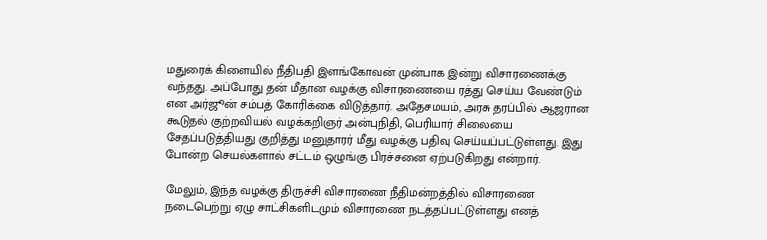மதுரைக் கிளையில் நீதிபதி இளங்கோவன் முன்பாக இன்று விசாரணைக்கு வந்தது. அப்போது தன் மீதான வழக்கு விசாரணையை ரத்து செய்ய வேண்டும் என அர்ஜூன் சம்பத் கோரிக்கை விடுத்தார். அதேசமயம், அரசு தரப்பில் ஆஜரான கூடுதல் குற்றவியல் வழக்கறிஞர் அன்புநிதி, பெரியார் சிலையை சேதப்படுத்தியது குறித்து மனுதாரர் மீது வழக்கு பதிவு செய்யப்பட்டுள்ளது. இது போன்ற செயல்களால் சட்டம் ஒழுங்கு பிரச்சனை ஏற்படுகிறது என்றார்.

மேலும், இந்த வழக்கு திருச்சி விசாரணை நீதிமன்றத்தில் விசாரணை நடைபெற்று ஏழு சாட்சிகளிடமும் விசாரணை நடத்தப்பட்டுள்ளது எனத்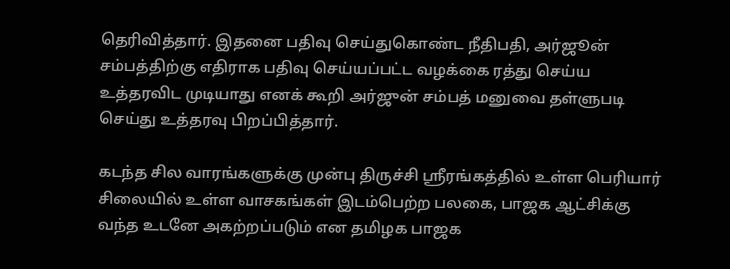தெரிவித்தார். இதனை பதிவு செய்துகொண்ட நீதிபதி, அர்ஜூன் சம்பத்திற்கு எதிராக பதிவு செய்யப்பட்ட வழக்கை ரத்து செய்ய உத்தரவிட முடியாது எனக் கூறி அர்ஜுன் சம்பத் மனுவை தள்ளுபடி செய்து உத்தரவு பிறப்பித்தார்.

கடந்த சில வாரங்களுக்கு முன்பு திருச்சி ஸ்ரீரங்கத்தில் உள்ள பெரியார் சிலையில் உள்ள வாசகங்கள் இடம்பெற்ற பலகை, பாஜக ஆட்சிக்கு வந்த உடனே அகற்றப்படும் என தமிழக பாஜக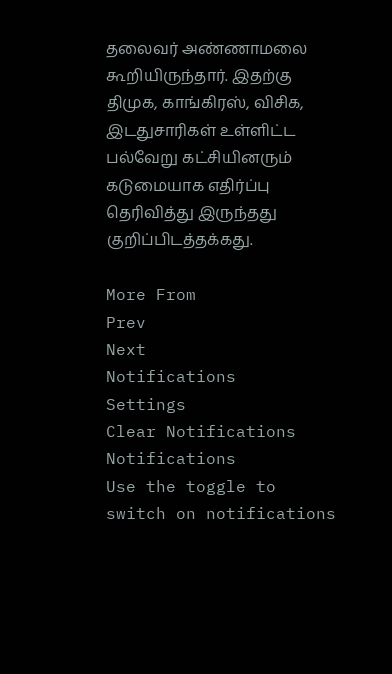தலைவர் அண்ணாமலை கூறியிருந்தார். இதற்கு திமுக, காங்கிரஸ், விசிக, இடதுசாரிகள் உள்ளிட்ட பல்வேறு கட்சியினரும் கடுமையாக எதிர்ப்பு தெரிவித்து இருந்தது குறிப்பிடத்தக்கது.

More From
Prev
Next
Notifications
Settings
Clear Notifications
Notifications
Use the toggle to switch on notifications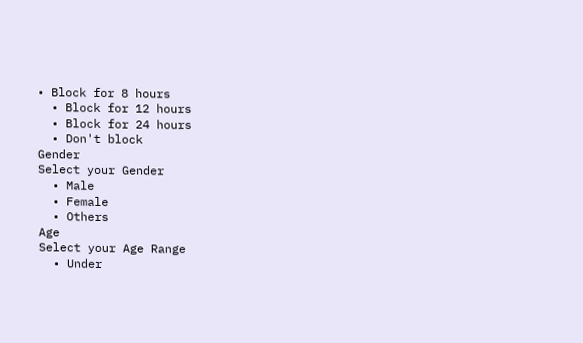• Block for 8 hours
  • Block for 12 hours
  • Block for 24 hours
  • Don't block
Gender
Select your Gender
  • Male
  • Female
  • Others
Age
Select your Age Range
  • Under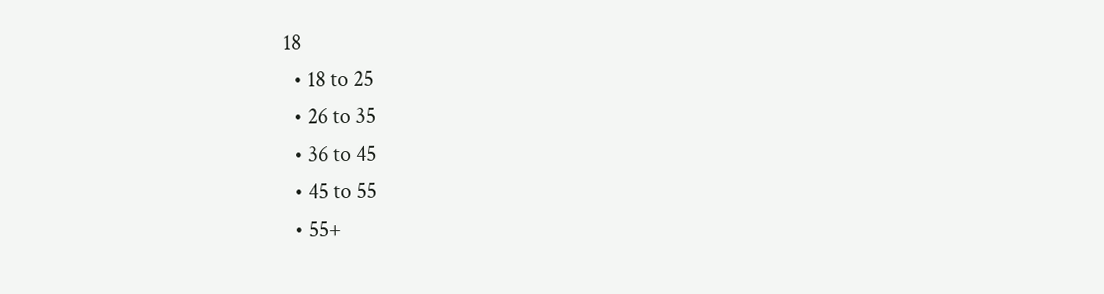18
  • 18 to 25
  • 26 to 35
  • 36 to 45
  • 45 to 55
  • 55+